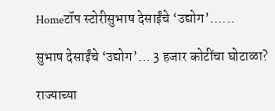Homeटॉप स्टोरीसुभाष देसाईंचे ‘उद्योग’......

सुभाष देसाईंचे ‘उद्योग’… 3 हजार कोटींचा घोटाळा?

राज्याच्या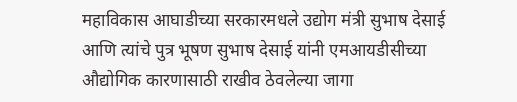महाविकास आघाडीच्या सरकारमधले उद्योग मंत्री सुभाष देसाई आणि त्यांचे पुत्र भूषण सुभाष देसाई यांनी एमआयडीसीच्या औद्योगिक कारणासाठी राखीव ठेवलेल्या जागा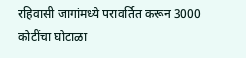रहिवासी जागांमध्ये परावर्तित करून 3000 कोटींचा घोटाळा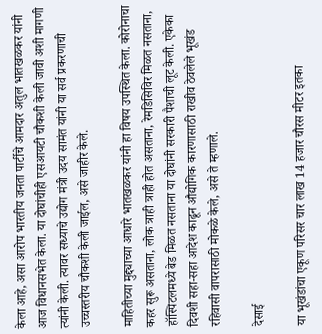केला आहे, असा आरोप भारतीय जनता पार्टीचे आमदार अतुल भातखळकर यांनी आज विधानसभेत केला. या दोघांचीही एसआयटी चौकशी केली जावी अशी मागणी त्यांनी केली. त्यावर सध्याचे उद्योग मंत्री उदय सामंत यांनी या सर्व प्रकरणाची उच्चस्तरीय चौकशी केली जाईल, असे जाहीर केले.

माहितीच्या मुद्द्याच्या आधारे भातखळकर यांनी हा विषय उपस्थित केला. कोरोनाचा कहर सुरू असताना, लोक त्राही त्राही होत असताना, रेमडिसिविर मिळत नसताना, हॉस्पिटलमध्ये बेड मिळत नसताना या दोघांनी सरकारी पैशाची लूट केली. एकेका दिवशी सहा-सहा आदेश काढून औद्योगिक कारणासाठी राखीव ठेवलेले भूखंड रहिवासी वापरासाठी मोकळे केले, असे ते म्हणाले.

देसाई

या भूखंडांचा एकूण परिसर चार लाख 14 हजार चौरस मीटर इतका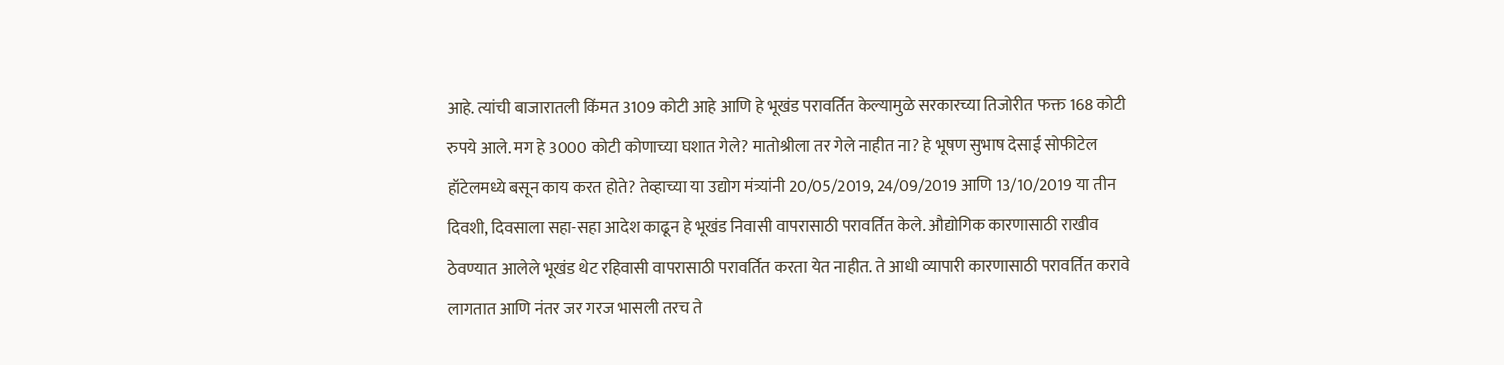आहे. त्यांची बाजारातली किंमत 3109 कोटी आहे आणि हे भूखंड परावर्तित केल्यामुळे सरकारच्या तिजोरीत फक्त 168 कोटी रुपये आले. मग हे 3000 कोटी कोणाच्या घशात गेले? मातोश्रीला तर गेले नाहीत ना? हे भूषण सुभाष देसाई सोफीटेल हॉटेलमध्ये बसून काय करत होते? तेव्हाच्या या उद्योग मंत्र्यांनी 20/05/2019, 24/09/2019 आणि 13/10/2019 या तीन दिवशी, दिवसाला सहा-सहा आदेश काढून हे भूखंड निवासी वापरासाठी परावर्तित केले. औद्योगिक कारणासाठी राखीव ठेवण्यात आलेले भूखंड थेट रहिवासी वापरासाठी परावर्तित करता येत नाहीत. ते आधी व्यापारी कारणासाठी परावर्तित करावे लागतात आणि नंतर जर गरज भासली तरच ते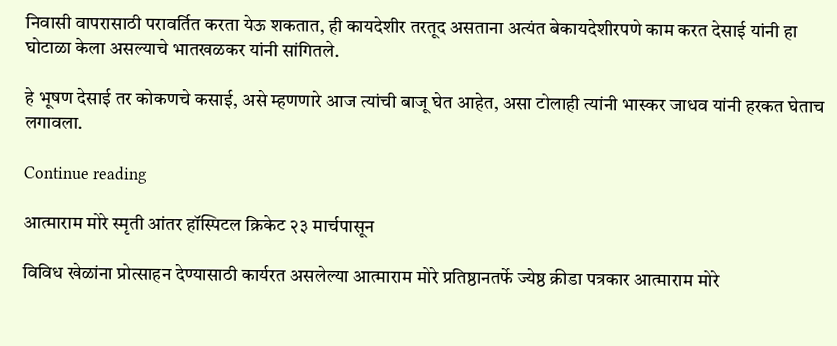निवासी वापरासाठी परावर्तित करता येऊ शकतात, ही कायदेशीर तरतूद असताना अत्यंत बेकायदेशीरपणे काम करत देसाई यांनी हा घोटाळा केला असल्याचे भातखळकर यांनी सांगितले.

हे भूषण देसाई तर कोकणचे कसाई, असे म्हणणारे आज त्यांची बाजू घेत आहेत, असा टोलाही त्यांनी भास्कर जाधव यांनी हरकत घेताच लगावला.

Continue reading

आत्माराम मोरे स्मृती आंतर हॉस्पिटल क्रिकेट २३ मार्चपासून

विविध खेळांना प्रोत्साहन देण्यासाठी कार्यरत असलेल्या आत्माराम मोरे प्रतिष्ठानतर्फे ज्येष्ठ क्रीडा पत्रकार आत्माराम मोरे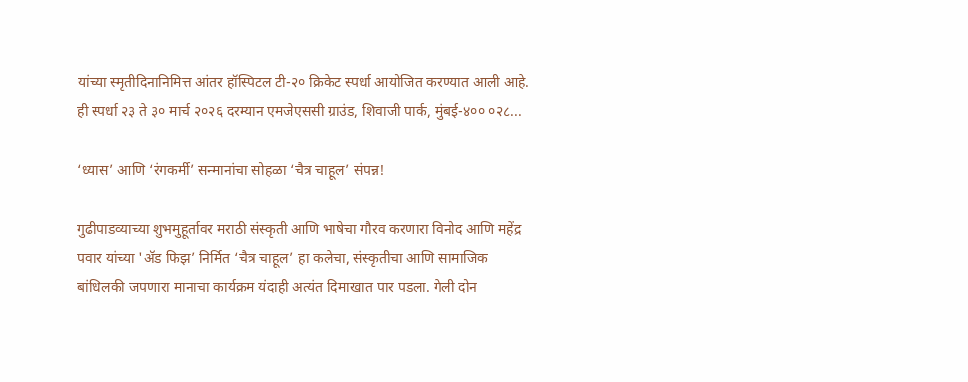यांच्या स्मृतीदिनानिमित्त आंतर हॉस्पिटल टी-२० क्रिकेट स्पर्धा आयोजित करण्यात आली आहे. ही स्पर्धा २३ ते ३० मार्च २०२६ दरम्यान एमजेएससी ग्राउंड, शिवाजी पार्क, मुंबई-४०० ०२८...

‘ध्यास’ आणि ‘रंगकर्मी’ सन्मानांचा सोहळा ‘चैत्र चाहूल’ संपन्न!

गुढीपाडव्याच्या शुभमुहूर्तावर मराठी संस्कृती आणि भाषेचा गौरव करणारा विनोद आणि महेंद्र पवार यांच्या 'ॲड फिझ’ निर्मित ‘चैत्र चाहूल’ हा कलेचा, संस्कृतीचा आणि सामाजिक बांधिलकी जपणारा मानाचा कार्यक्रम यंदाही अत्यंत दिमाखात पार पडला. गेली दोन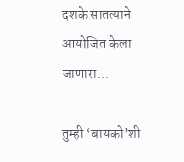दशके सातत्याने आयोजित केला जाणारा...

तुम्ही ‘बायको’शी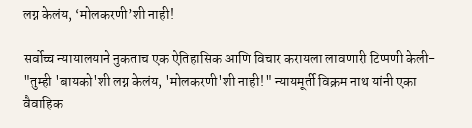लग्न केलंय, ‘मोलकरणी’शी नाही!

सर्वोच्च न्यायालयाने नुकताच एक ऐतिहासिक आणि विचार करायला लावणारी टिप्पणी केली- "तुम्ही 'बायको'शी लग्न केलंय, 'मोलकरणी'शी नाही!" न्यायमूर्ती विक्रम नाथ यांनी एका वैवाहिक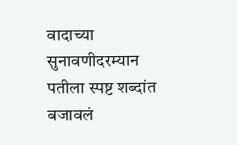वादाच्या सुनावणीदरम्यान पतीला स्पष्ट शब्दांत बजावलं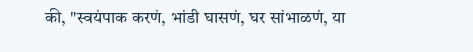की, "स्वयंपाक करणं, भांडी घासणं, घर सांभाळणं, या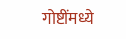गोष्टींमध्ये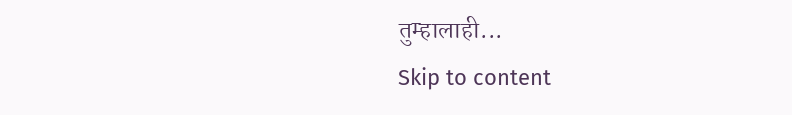तुम्हालाही...
Skip to content